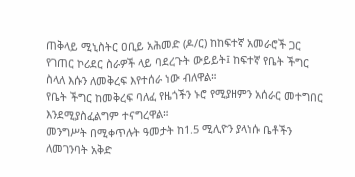ጠቅላይ ሚኒስትር ዐቢይ አሕመድ (ዶ/ር) ከከፍተኛ አመራሮች ጋር የገጠር ኮሪደር ስራዎች ላይ ባደረጉት ውይይት፤ ከፍተኛ የቤት ችግር ስላለ እሱን ለመቅረፍ እየተሰራ ነው ብለዋል።
የቤት ችግር ከመቅረፍ ባለፈ የዜጎችን ኑሮ የሚያዘምን አሰራር መተግበር እንደሚያስፈልግም ተናግረዋል።
መንግሥት በሚቀጥሉት ዓመታት ከ1.5 ሚሊዮን ያላነሱ ቤቶችን ለመገንባት አቅድ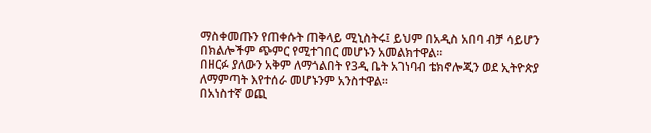ማስቀመጡን የጠቀሱት ጠቅላይ ሚኒስትሩ፤ ይህም በአዲስ አበባ ብቻ ሳይሆን በክልሎችም ጭምር የሚተገበር መሆኑን አመልክተዋል።
በዘርፉ ያለውን አቅም ለማጎልበት የ3ዲ ቤት አገነባብ ቴክኖሎጂን ወደ ኢትዮጵያ ለማምጣት እየተሰራ መሆኑንም አንስተዋል።
በአነስተኛ ወጪ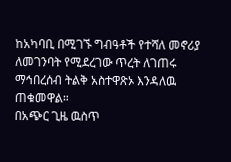ከአካባቢ በሚገኙ ግብዓቶች የተሻለ መኖሪያ ለመገንባት የሚደረገው ጥረት ለገጠሩ ማኅበረሰብ ትልቅ አስተዋጽኦ እንዳለዉ ጠቁመዋል።
በአጭር ጊዜ ዉስጥ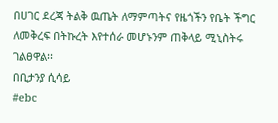በሀገር ደረጃ ትልቅ ዉጤት ለማምጣትና የዜጎችን የቤት ችግር ለመቅረፍ በትኩረት እየተሰራ መሆኑንም ጠቅላይ ሚኒስትሩ ገልፀዋል፡፡
በቢታንያ ሲሳይ
#ebc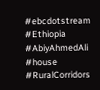#ebcdotstream #Ethiopia #AbiyAhmedAli #house #RuralCorridors